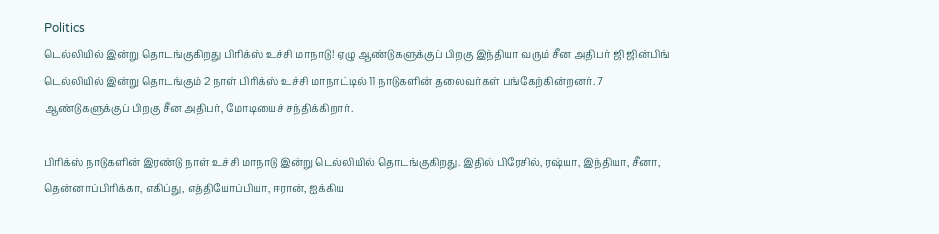Politics
டெல்லியில் இன்று தொடங்குகிறது பிரிக்ஸ் உச்சி மாநாடு! ஏழு ஆண்டுகளுக்குப் பிறகு இந்தியா வரும் சீன அதிபர் ஜி ஜின்பிங்
டெல்லியில் இன்று தொடங்கும் 2 நாள் பிரிக்ஸ் உச்சி மாநாட்டில் 11 நாடுகளின் தலைவர்கள் பங்கேற்கின்றனர். 7 ஆண்டுகளுக்குப் பிறகு சீன அதிபர், மோடியைச் சந்திக்கிறார்.

பிரிக்ஸ் நாடுகளின் இரண்டு நாள் உச்சி மாநாடு இன்று டெல்லியில் தொடங்குகிறது. இதில் பிரேசில், ரஷ்யா, இந்தியா, சீனா, தென்னாப்பிரிக்கா, எகிப்து, எத்தியோப்பியா, ஈரான், ஐக்கிய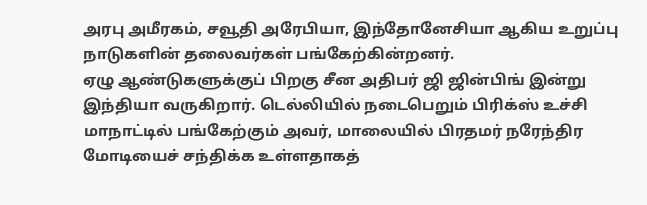அரபு அமீரகம், சவூதி அரேபியா, இந்தோனேசியா ஆகிய உறுப்பு நாடுகளின் தலைவர்கள் பங்கேற்கின்றனர்.
ஏழு ஆண்டுகளுக்குப் பிறகு சீன அதிபர் ஜி ஜின்பிங் இன்று இந்தியா வருகிறார். டெல்லியில் நடைபெறும் பிரிக்ஸ் உச்சி மாநாட்டில் பங்கேற்கும் அவர், மாலையில் பிரதமர் நரேந்திர மோடியைச் சந்திக்க உள்ளதாகத்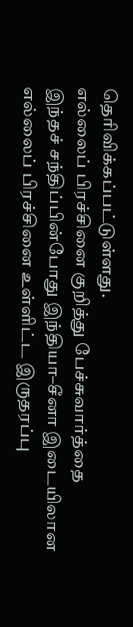தெரிவிக்கப்பட்டுள்ளது.
எல்லைப் பிரச்சினை குறித்து பேச்சுவார்த்தை
இந்தச் சந்திப்பின்போது இந்தியா–சீனா இடையிலான எல்லைப் பிரச்சினை உள்ளிட்ட இருதரப்பு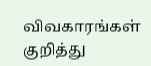விவகாரங்கள் குறித்து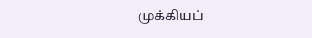முக்கியப்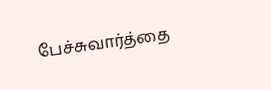பேச்சுவார்த்தை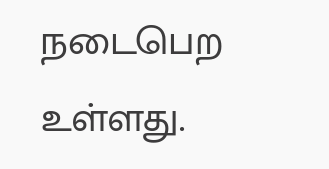நடைபெற உள்ளது.